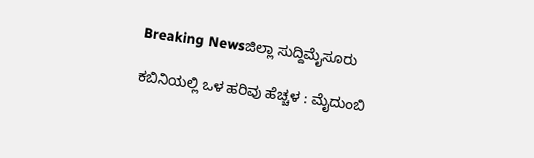Breaking Newsಜಿಲ್ಲಾ ಸುದ್ದಿಮೈಸೂರು

ಕಬಿನಿಯಲ್ಲಿ ಒಳ ಹರಿವು ಹೆಚ್ಚಳ : ಮೈದುಂಬಿ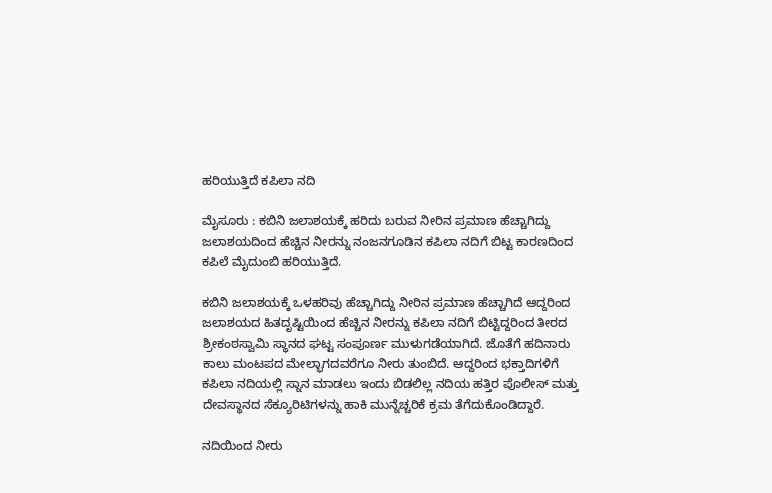ಹರಿಯುತ್ತಿದೆ ಕಪಿಲಾ ನದಿ

ಮೈಸೂರು : ಕಬಿನಿ ಜಲಾಶಯಕ್ಕೆ ಹರಿದು ಬರುವ ನೀರಿನ ಪ್ರಮಾಣ ಹೆಚ್ಚಾಗಿದ್ದು ಜಲಾಶಯದಿಂದ ಹೆಚ್ಚಿನ ನೀರನ್ನು ನಂಜನಗೂಡಿನ ಕಪಿಲಾ ನದಿಗೆ ಬಿಟ್ಟ ಕಾರಣದಿಂದ ಕಪಿಲೆ ಮೈದುಂಬಿ ಹರಿಯುತ್ತಿದೆ.

ಕಬಿನಿ ಜಲಾಶಯಕ್ಕೆ ಒಳಹರಿವು ಹೆಚ್ಚಾಗಿದ್ದು ನೀರಿನ ಪ್ರಮಾಣ ಹೆಚ್ಚಾಗಿದೆ ಆದ್ದರಿಂದ ಜಲಾಶಯದ ಹಿತದೃಷ್ಟಿಯಿಂದ ಹೆಚ್ಚಿನ ನೀರನ್ನು ಕಪಿಲಾ ನದಿಗೆ ಬಿಟ್ಟಿದ್ದರಿಂದ ತೀರದ ಶ್ರೀಕಂಠಸ್ವಾಮಿ ಸ್ಥಾನದ ಘಟ್ಟ ಸಂಪೂರ್ಣ ಮುಳುಗಡೆಯಾಗಿದೆ. ಜೊತೆಗೆ ಹದಿನಾರು ಕಾಲು ಮಂಟಪದ ಮೇಲ್ಭಾಗದವರೆಗೂ ನೀರು ತುಂಬಿದೆ. ಆದ್ದರಿಂದ ಭಕ್ತಾದಿಗಳಿಗೆ ಕಪಿಲಾ ನದಿಯಲ್ಲಿ ಸ್ನಾನ ಮಾಡಲು ಇಂದು ಬಿಡಲಿಲ್ಲ ನದಿಯ ಹತ್ತಿರ ಪೊಲೀಸ್ ಮತ್ತು ದೇವಸ್ಥಾನದ ಸೆಕ್ಯೂರಿಟಿಗಳನ್ನು ಹಾಕಿ ಮುನ್ನೆಚ್ಚರಿಕೆ ಕ್ರಮ ತೆಗೆದುಕೊಂಡಿದ್ದಾರೆ.

ನದಿಯಿಂದ ನೀರು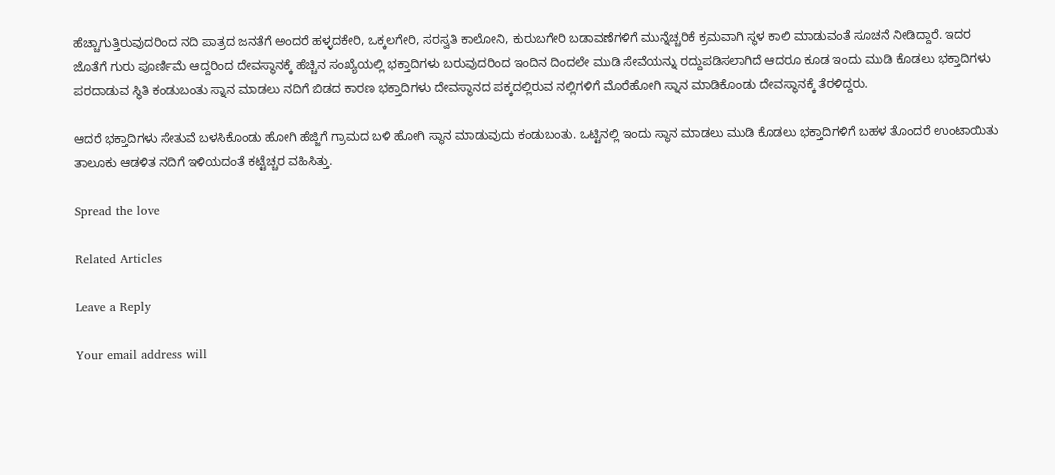ಹೆಚ್ಚಾಗುತ್ತಿರುವುದರಿಂದ ನದಿ ಪಾತ್ರದ ಜನತೆಗೆ ಅಂದರೆ ಹಳ್ಳದಕೇರಿ, ಒಕ್ಕಲಗೇರಿ, ಸರಸ್ವತಿ ಕಾಲೋನಿ, ಕುರುಬಗೇರಿ ಬಡಾವಣೆಗಳಿಗೆ ಮುನ್ನೆಚ್ಚರಿಕೆ ಕ್ರಮವಾಗಿ ಸ್ಥಳ ಕಾಲಿ ಮಾಡುವಂತೆ ಸೂಚನೆ ನೀಡಿದ್ದಾರೆ. ಇದರ ಜೊತೆಗೆ ಗುರು ಪೂರ್ಣಿಮೆ ಆದ್ದರಿಂದ ದೇವಸ್ಥಾನಕ್ಕೆ ಹೆಚ್ಚಿನ ಸಂಖ್ಯೆಯಲ್ಲಿ ಭಕ್ತಾದಿಗಳು ಬರುವುದರಿಂದ ಇಂದಿನ ದಿಂದಲೇ ಮುಡಿ ಸೇವೆಯನ್ನು ರದ್ದುಪಡಿಸಲಾಗಿದೆ ಆದರೂ ಕೂಡ ಇಂದು ಮುಡಿ ಕೊಡಲು ಭಕ್ತಾದಿಗಳು ಪರದಾಡುವ ಸ್ಥಿತಿ ಕಂಡುಬಂತು ಸ್ನಾನ ಮಾಡಲು ನದಿಗೆ ಬಿಡದ ಕಾರಣ ಭಕ್ತಾದಿಗಳು ದೇವಸ್ಥಾನದ ಪಕ್ಕದಲ್ಲಿರುವ ನಲ್ಲಿಗಳಿಗೆ ಮೊರೆಹೋಗಿ ಸ್ನಾನ ಮಾಡಿಕೊಂಡು ದೇವಸ್ಥಾನಕ್ಕೆ ತೆರಳಿದ್ದರು.

ಆದರೆ ಭಕ್ತಾದಿಗಳು ಸೇತುವೆ ಬಳಸಿಕೊಂಡು ಹೋಗಿ ಹೆಜ್ಜಿಗೆ ಗ್ರಾಮದ ಬಳಿ ಹೋಗಿ ಸ್ಥಾನ ಮಾಡುವುದು ಕಂಡುಬಂತು. ಒಟ್ಟಿನಲ್ಲಿ ಇಂದು ಸ್ಥಾನ ಮಾಡಲು ಮುಡಿ ಕೊಡಲು ಭಕ್ತಾದಿಗಳಿಗೆ ಬಹಳ ತೊಂದರೆ ಉಂಟಾಯಿತು ತಾಲೂಕು ಆಡಳಿತ ನದಿಗೆ ಇಳಿಯದಂತೆ ಕಟ್ಟೆಚ್ಚರ ವಹಿಸಿತ್ತು.

Spread the love

Related Articles

Leave a Reply

Your email address will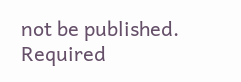not be published. Required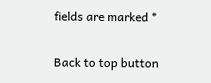fields are marked *

Back to top button